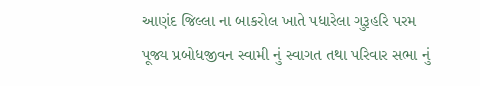આણંદ જિલ્લા ના બાકરોલ ખાતે પધારેલા ગુરૂહરિ પરમ પૂજ્ય પ્રબોધજીવન સ્વામી નું સ્વાગત તથા પરિવાર સભા નું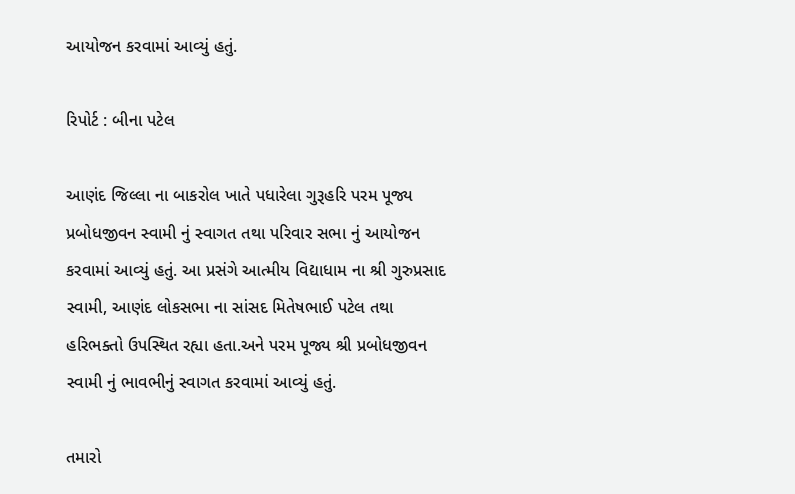આયોજન કરવામાં આવ્યું હતું.

રિપોર્ટ : બીના પટેલ

આણંદ જિલ્લા ના બાકરોલ ખાતે પધારેલા ગુરૂહરિ પરમ પૂજ્ય પ્રબોધજીવન સ્વામી નું સ્વાગત તથા પરિવાર સભા નું આયોજન કરવામાં આવ્યું હતું. આ પ્રસંગે આત્મીય વિદ્યાધામ ના શ્રી ગુરુપ્રસાદ સ્વામી, આણંદ લોકસભા ના સાંસદ મિતેષભાઈ પટેલ તથા હરિભક્તો ઉપસ્થિત રહ્યા હતા.અને પરમ પૂજ્ય શ્રી પ્રબોધજીવન સ્વામી નું ભાવભીનું સ્વાગત કરવામાં આવ્યું હતું.

તમારો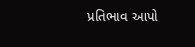પ્રતિભાવ આપો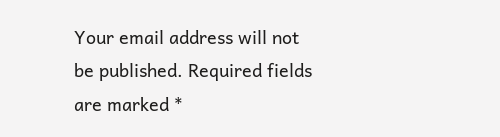Your email address will not be published. Required fields are marked *